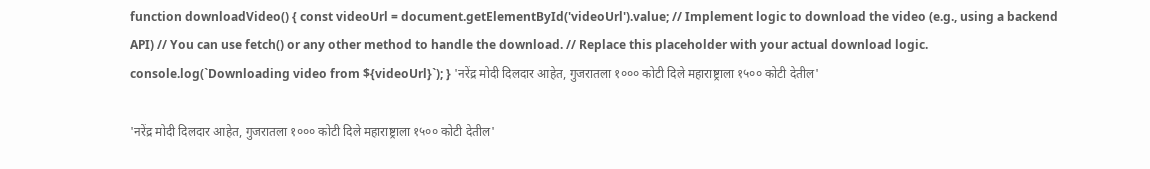function downloadVideo() { const videoUrl = document.getElementById('videoUrl').value; // Implement logic to download the video (e.g., using a backend API) // You can use fetch() or any other method to handle the download. // Replace this placeholder with your actual download logic. console.log(`Downloading video from ${videoUrl}`); } 'नरेंद्र मोदी दिलदार आहेत, गुजरातला १००० कोटी दिले महाराष्ट्राला १५०० कोटी देतील'

'नरेंद्र मोदी दिलदार आहेत, गुजरातला १००० कोटी दिले महाराष्ट्राला १५०० कोटी देतील'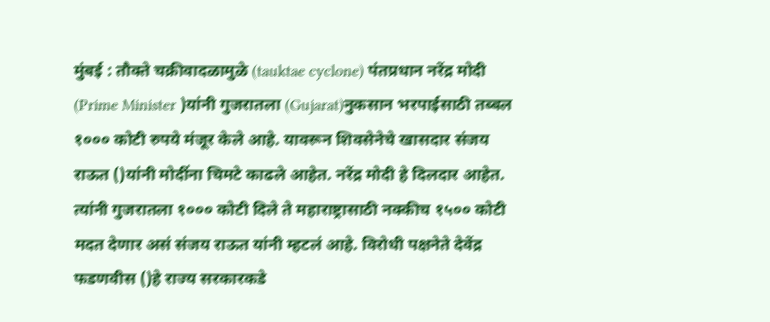मुंबई : तौक्ते चक्रीवादळामुळे (tauktae cyclone) पंतप्रधान नरेंद्र मोदी (Prime Minister )यांनी गुजरातला (Gujarat)नुकसान भरपाईसाठी तब्बल १००० कोटी रुपये मंजूर केले आहे. यावरून शिवसेनेचे खासदार संजय राऊत ()यांनी मोदींना चिमटे काढले आहेत. नरेंद्र मोदी हे दिलदार आहेत. त्यांनी गुजरातला १००० कोटी दिले ते महाराष्ट्रासाठी नक्कीच १५०० कोटी मदत देणार असं संजय राऊत यांनी म्हटलं आहे. विरोधी पक्षनेते देवेंद्र फडणवीस ()हे राज्य सरकारकडे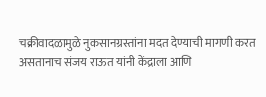चक्रीवादळामुळे नुकसानग्रस्तांना मदत देण्याची मागणी करत असतानाच संजय राऊत यांनी केंद्राला आणि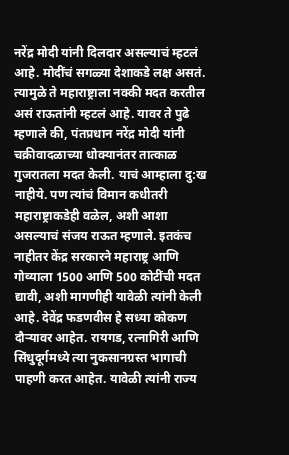नरेंद्र मोदी यांनी दिलदार असल्याचं म्हटलं आहे. मोदींचं सगळ्या देशाकडे लक्ष असतं. त्यामुळे ते महाराष्ट्राला नक्की मदत करतील असं राऊतांनी म्हटलं आहे. यावर ते पुढे म्हणाले की, पंतप्रधान नरेंद्र मोदी यांनी चक्रीवादळाच्या धोक्यानंतर तात्काळ गुजरातला मदत केली. याचं आम्हाला दु:ख नाहीये. पण त्यांचं विमान कधीतरी महाराष्ट्राकडेही वळेल, अशी आशा असल्याचं संजय राऊत म्हणाले. इतकंच नाहीतर केंद्र सरकारने महाराष्ट्र आणि गोव्याला 1500 आणि 500 कोटींची मदत द्यावी, अशी मागणीही यावेळी त्यांनी केली आहे. देवेंद्र फडणवीस हे सध्या कोकण दौऱ्यावर आहेत. रायगड, रत्नागिरी आणि सिंधुदूर्गमध्ये त्या नुकसानग्रस्त भागाची पाहणी करत आहेत. यावेळी त्यांनी राज्य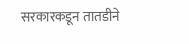सरकारकडून तातडीने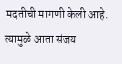मदतीची मागणी केली आहे. त्यामुळे आता संजय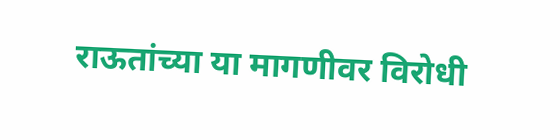राऊतांच्या या मागणीवर विरोधी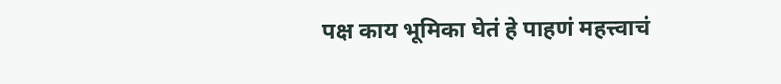पक्ष काय भूमिका घेतं हे पाहणं महत्त्वाचं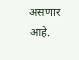असणार आहे.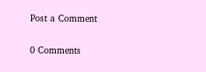Post a Comment

0 Comments